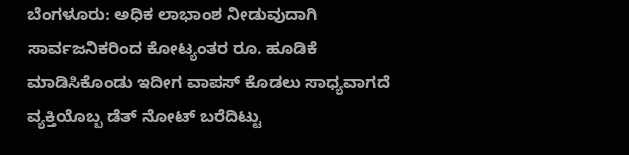ಬೆಂಗಳೂರು: ಅಧಿಕ ಲಾಭಾಂಶ ನೀಡುವುದಾಗಿ ಸಾರ್ವಜನಿಕರಿಂದ ಕೋಟ್ಯಂತರ ರೂ. ಹೂಡಿಕೆ ಮಾಡಿಸಿಕೊಂಡು ಇದೀಗ ವಾಪಸ್ ಕೊಡಲು ಸಾಧ್ಯವಾಗದೆ ವ್ಯಕ್ತಿಯೊಬ್ಬ ಡೆತ್ ನೋಟ್ ಬರೆದಿಟ್ಟು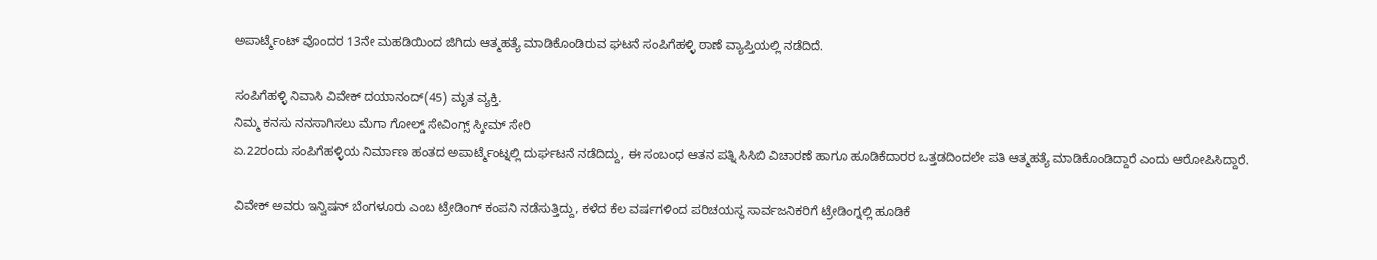ಅಪಾರ್ಟ್ಮೆಂಟ್ ವೊಂದರ 13ನೇ ಮಹಡಿಯಿಂದ ಜಿಗಿದು ಆತ್ಮಹತ್ಯೆ ಮಾಡಿಕೊಂಡಿರುವ ಘಟನೆ ಸಂಪಿಗೆಹಳ್ಳಿ ಠಾಣೆ ವ್ಯಾಪ್ತಿಯಲ್ಲಿ ನಡೆದಿದೆ.

ಸಂಪಿಗೆಹಳ್ಳಿ ನಿವಾಸಿ ವಿವೇಕ್ ದಯಾನಂದ್(45) ಮೃತ ವ್ಯಕ್ತಿ.
ನಿಮ್ಮ ಕನಸು ನನಸಾಗಿಸಲು ಮೆಗಾ ಗೋಲ್ಡ್ ಸೇವಿಂಗ್ಸ್ ಸ್ಕೀಮ್ ಸೇರಿ
ಏ.22ರಂದು ಸಂಪಿಗೆಹಳ್ಳಿಯ ನಿರ್ಮಾಣ ಹಂತದ ಅಪಾರ್ಟ್ಮೆಂಟ್ನಲ್ಲಿ ದುರ್ಘಟನೆ ನಡೆದಿದ್ದು, ಈ ಸಂಬಂಧ ಆತನ ಪತ್ನಿ ಸಿಸಿಬಿ ವಿಚಾರಣೆ ಹಾಗೂ ಹೂಡಿಕೆದಾರರ ಒತ್ತಡದಿಂದಲೇ ಪತಿ ಆತ್ಮಹತ್ಯೆ ಮಾಡಿಕೊಂಡಿದ್ದಾರೆ ಎಂದು ಆರೋಪಿಸಿದ್ದಾರೆ.

ವಿವೇಕ್ ಅವರು ಇನ್ವಿಷನ್ ಬೆಂಗಳೂರು ಎಂಬ ಟ್ರೇಡಿಂಗ್ ಕಂಪನಿ ನಡೆಸುತ್ತಿದ್ದು, ಕಳೆದ ಕೆಲ ವರ್ಷಗಳಿಂದ ಪರಿಚಯಸ್ಥ ಸಾರ್ವಜನಿಕರಿಗೆ ಟ್ರೇಡಿಂಗ್ನಲ್ಲಿ ಹೂಡಿಕೆ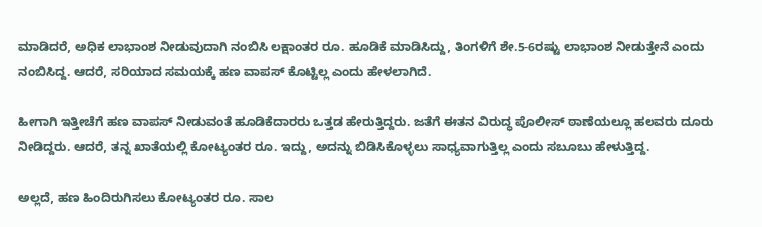ಮಾಡಿದರೆ, ಅಧಿಕ ಲಾಭಾಂಶ ನೀಡುವುದಾಗಿ ನಂಬಿಸಿ ಲಕ್ಷಾಂತರ ರೂ. ಹೂಡಿಕೆ ಮಾಡಿಸಿದ್ದು, ತಿಂಗಳಿಗೆ ಶೇ.5-6ರಷ್ಟು ಲಾಭಾಂಶ ನೀಡುತ್ತೇನೆ ಎಂದು ನಂಬಿಸಿದ್ದ. ಆದರೆ, ಸರಿಯಾದ ಸಮಯಕ್ಕೆ ಹಣ ವಾಪಸ್ ಕೊಟ್ಟಿಲ್ಲ ಎಂದು ಹೇಳಲಾಗಿದೆ.

ಹೀಗಾಗಿ ಇತ್ತೀಚೆಗೆ ಹಣ ವಾಪಸ್ ನೀಡುವಂತೆ ಹೂಡಿಕೆದಾರರು ಒತ್ತಡ ಹೇರುತ್ತಿದ್ದರು. ಜತೆಗೆ ಈತನ ವಿರುದ್ಧ ಪೊಲೀಸ್ ಠಾಣೆಯಲ್ಲೂ ಹಲವರು ದೂರು ನೀಡಿದ್ದರು. ಆದರೆ, ತನ್ನ ಖಾತೆಯಲ್ಲಿ ಕೋಟ್ಯಂತರ ರೂ. ಇದ್ದು, ಅದನ್ನು ಬಿಡಿಸಿಕೊಳ್ಳಲು ಸಾಧ್ಯವಾಗುತ್ತಿಲ್ಲ ಎಂದು ಸಬೂಬು ಹೇಳುತ್ತಿದ್ದ.

ಅಲ್ಲದೆ, ಹಣ ಹಿಂದಿರುಗಿಸಲು ಕೋಟ್ಯಂತರ ರೂ. ಸಾಲ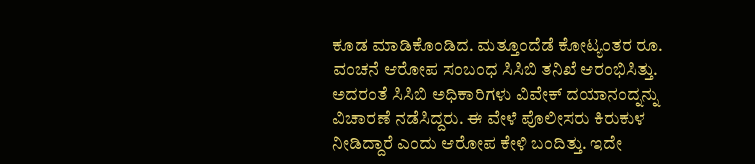ಕೂಡ ಮಾಡಿಕೊಂಡಿದ. ಮತ್ತೂಂದೆಡೆ ಕೋಟ್ಯಂತರ ರೂ. ವಂಚನೆ ಆರೋಪ ಸಂಬಂಧ ಸಿಸಿಬಿ ತನಿಖೆ ಆರಂಭಿಸಿತ್ತು. ಅದರಂತೆ ಸಿಸಿಬಿ ಅಧಿಕಾರಿಗಳು ವಿವೇಕ್ ದಯಾನಂದ್ನನ್ನು ವಿಚಾರಣೆ ನಡೆಸಿದ್ದರು. ಈ ವೇಳೆ ಪೊಲೀಸರು ಕಿರುಕುಳ ನೀಡಿದ್ದಾರೆ ಎಂದು ಆರೋಪ ಕೇಳಿ ಬಂದಿತ್ತು. ಇದೇ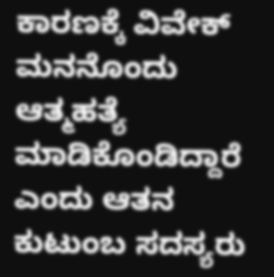ಕಾರಣಕ್ಕೆ ವಿವೇಕ್ ಮನನೊಂದು ಆತ್ಮಹತ್ಯೆ ಮಾಡಿಕೊಂಡಿದ್ದಾರೆ ಎಂದು ಆತನ ಕುಟುಂಬ ಸದಸ್ಯರು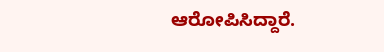ಆರೋಪಿಸಿದ್ದಾರೆ.